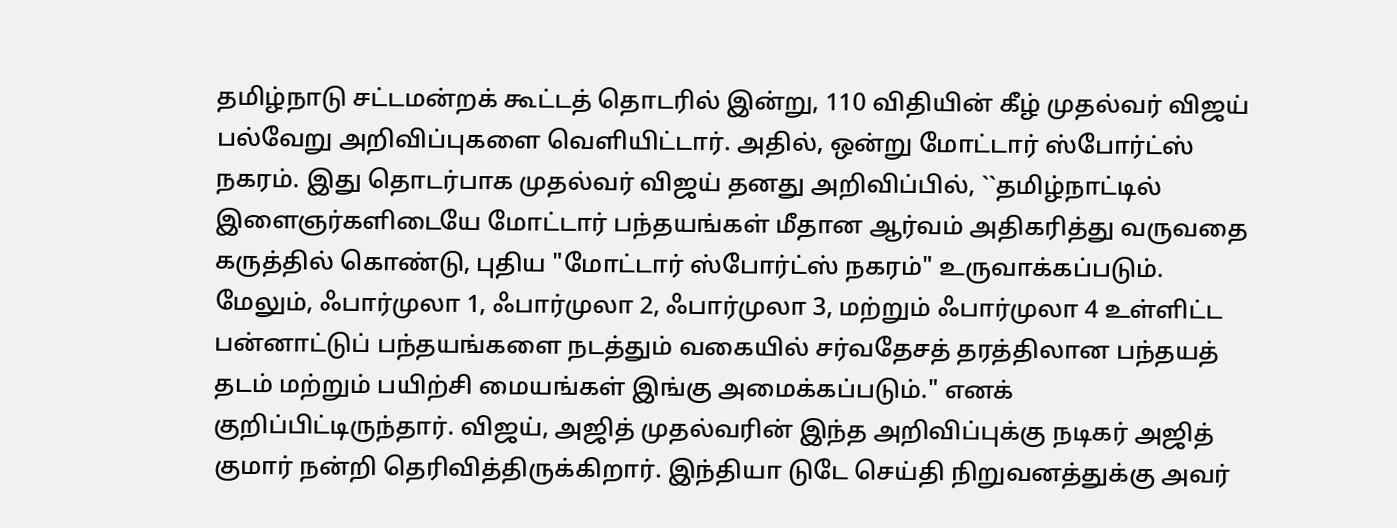தமிழ்நாடு சட்டமன்றக் கூட்டத் தொடரில் இன்று, 110 விதியின் கீழ் முதல்வர் விஜய் பல்வேறு அறிவிப்புகளை வெளியிட்டார். அதில், ஒன்று மோட்டார் ஸ்போர்ட்ஸ் நகரம். இது தொடர்பாக முதல்வர் விஜய் தனது அறிவிப்பில், ``தமிழ்நாட்டில் இளைஞர்களிடையே மோட்டார் பந்தயங்கள் மீதான ஆர்வம் அதிகரித்து வருவதை கருத்தில் கொண்டு, புதிய "மோட்டார் ஸ்போர்ட்ஸ் நகரம்" உருவாக்கப்படும். மேலும், ஃபார்முலா 1, ஃபார்முலா 2, ஃபார்முலா 3, மற்றும் ஃபார்முலா 4 உள்ளிட்ட பன்னாட்டுப் பந்தயங்களை நடத்தும் வகையில் சர்வதேசத் தரத்திலான பந்தயத் தடம் மற்றும் பயிற்சி மையங்கள் இங்கு அமைக்கப்படும்." எனக் குறிப்பிட்டிருந்தார். விஜய், அஜித் முதல்வரின் இந்த அறிவிப்புக்கு நடிகர் அஜித் குமார் நன்றி தெரிவித்திருக்கிறார். இந்தியா டுடே செய்தி நிறுவனத்துக்கு அவர்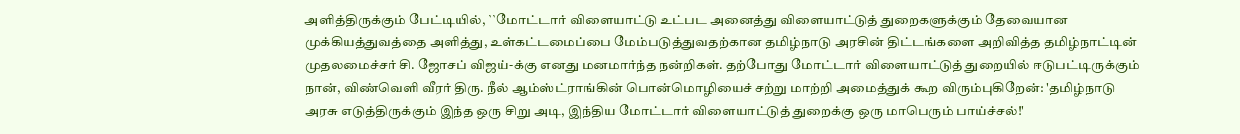அளித்திருக்கும் பேட்டியில், ``மோட்டார் விளையாட்டு உட்பட அனைத்து விளையாட்டுத் துறைகளுக்கும் தேவையான முக்கியத்துவத்தை அளித்து, உள்கட்டமைப்பை மேம்படுத்துவதற்கான தமிழ்நாடு அரசின் திட்டங்களை அறிவித்த தமிழ்நாட்டின் முதலமைச்சர் சி. ஜோசப் விஜய்-க்கு எனது மனமார்ந்த நன்றிகள். தற்போது மோட்டார் விளையாட்டுத் துறையில் ஈடுபட்டிருக்கும் நான், விண்வெளி வீரர் திரு. நீல் ஆம்ஸ்ட்ராங்கின் பொன்மொழியைச் சற்று மாற்றி அமைத்துக் கூற விரும்புகிறேன்: 'தமிழ்நாடு அரசு எடுத்திருக்கும் இந்த ஒரு சிறு அடி, இந்திய மோட்டார் விளையாட்டுத் துறைக்கு ஒரு மாபெரும் பாய்ச்சல்!'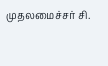முதலமைச்சர் சி.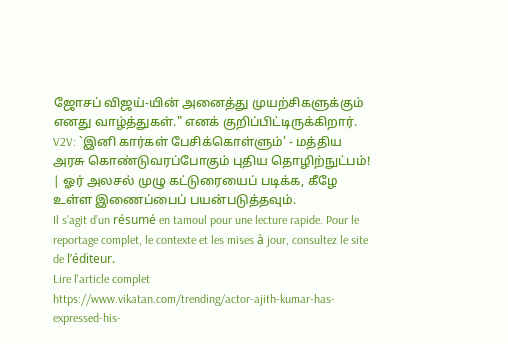ஜோசப் விஜய்-யின் அனைத்து முயற்சிகளுக்கும் எனது வாழ்த்துகள்." எனக் குறிப்பிட்டிருக்கிறார். V2V: `இனி கார்கள் பேசிக்கொள்ளும்' - மத்திய அரசு கொண்டுவரப்போகும் புதிய தொழிற்நுட்பம்! | ஓர் அலசல் முழு கட்டுரையைப் படிக்க, கீழே உள்ள இணைப்பைப் பயன்படுத்தவும்.
Il s’agit d’un résumé en tamoul pour une lecture rapide. Pour le reportage complet, le contexte et les mises à jour, consultez le site de l’éditeur.
Lire l'article complet
https://www.vikatan.com/trending/actor-ajith-kumar-has-expressed-his-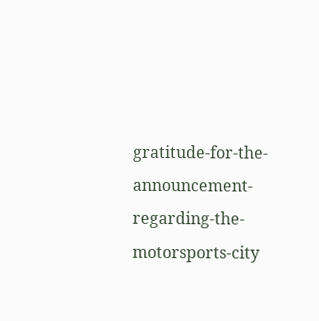gratitude-for-the-announcement-regarding-the-motorsports-city